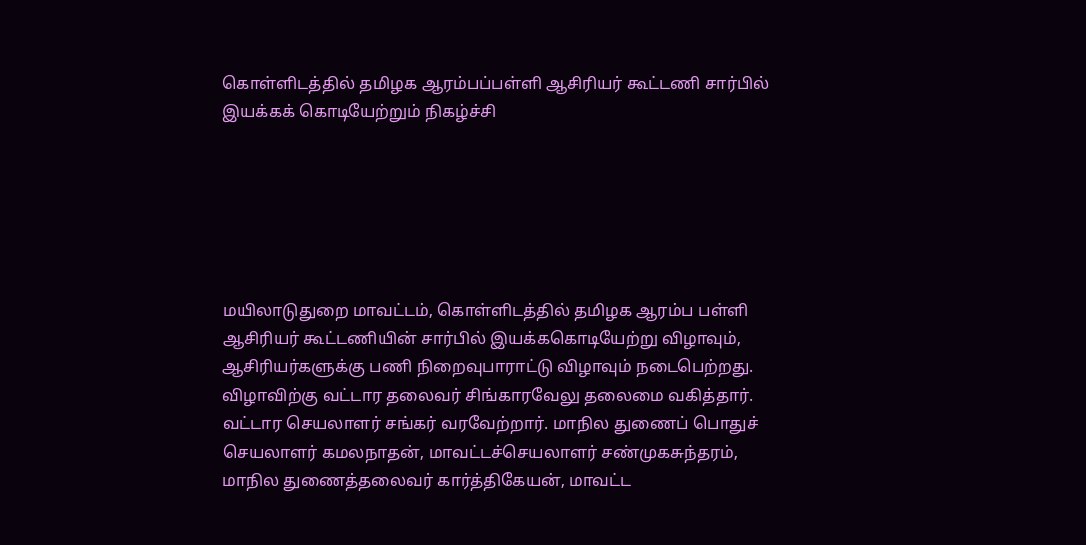கொள்ளிடத்தில்‌ தமிழக ஆரம்பப்பள்ளி ஆசிரியர்‌ கூட்டணி சார்பில்‌ இயக்கக் கொடியேற்றும்‌ நிகழ்ச்சி






மயிலாடுதுறை மாவட்‌டம்‌, கொள்ளிடத்தில்‌ தமிழக ஆரம்ப பள்ளி ஆசிரியர் கூட்டணியின்‌ சார்பில்‌ இயக்ககொடியேற்று விழாவும்‌, ஆசிரியர்களுக்கு பணி நிறைவுபாராட்டு விழாவும்‌ நடைபெற்றது. விழாவிற்கு வட்டார தலைவர்‌ சிங்காரவேலு தலைமை வகித்தார்‌. வட்டார செயலாளர்‌ சங்‌கர்‌ வரவேற்றார்‌. மாநில துணைப்‌ பொதுச்‌ செயலாளர்‌ கமலநாதன்‌, மாவட்டச்செயலாளர்‌ சண்முகசுந்தரம்‌, மாநில துணைத்தலைவர்‌ கார்த்திகேயன்‌, மாவட்ட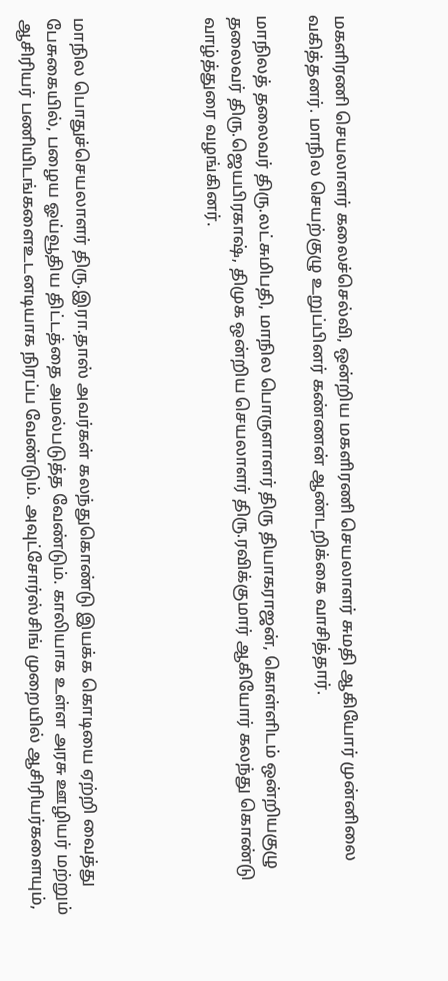மகளிரணி செயலாளர்‌ கலைச்செல்வி, ஒன்றிய மகளிரணி செயலாளர்‌ சுமதி ஆகியோர்‌ முன்னிலை வகித்தனர்‌. மாநில செயற்‌குழு உறுப்பினர்‌ கண்ணன்‌ ஆண்டறிக்கை வாசித்தார்‌.

மாநிலத்‌ தலைவர்‌ திரு.லட்சுமிபதி, மாநில பொருளாளர்‌ திரு தியாகராஜன்‌, கொள்ளிடம்‌ ஒன்றியகுழு தலைவர்‌ திரு.ஜெயபிரகாஷ்‌, திமுக ஒன்றிய செயலாளர்‌ திரு.ரவிக்‌குமார்‌ ஆகியோர்‌ கலந்து கொண்டு வாழ்த்துரை வழங்கினர்‌.




மாநில பொதுச்செயலாளர் திரு.இரா.தாஸ்‌ அவர்கள் கலந்துகொண்டு இயக்க கொடியை ஏற்றி வைத்து பேசுகையில்‌, பழைய ஓய்வூதிய திட்‌டத்தை அமல்படுத்த வேண்டும்‌. காலியாக உள்ள அரசு ஊழியர்‌ மற்றும்‌ ஆசிரியர்‌ பணியிடங்களைஉடனடியாக நிரப்ப வேண்‌டும்‌. அவுட்சோர்ஸ்‌சிங்‌ முறையில்‌ ஆசிரியர்களையும்‌,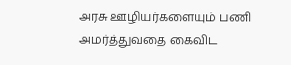அரசு ஊழியர்களையும்‌ பணி அமர்த்துவதை கைவிட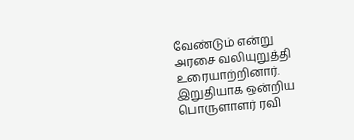வேண்டும்‌ என்று அரசை வலியுறுத்தி உரையாற்றினார். இறுதியாக ஒன்றிய பொருளாளர்‌ ரவி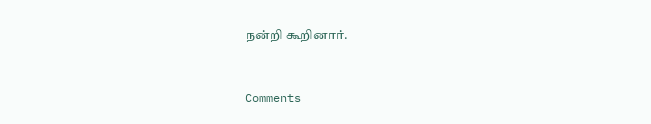நன்றி கூறினார்‌.


Comments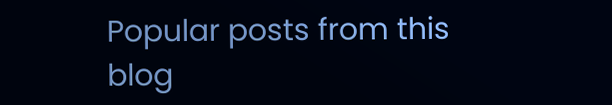Popular posts from this blog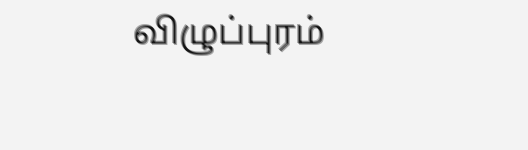விழுப்புரம்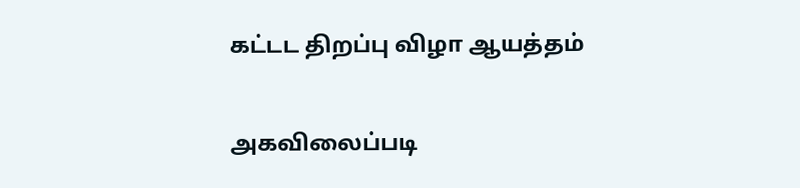கட்டட திறப்பு விழா ஆயத்தம்

அகவிலைப்படி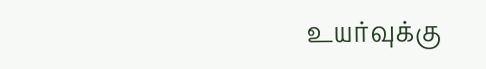உயர்வுக்கு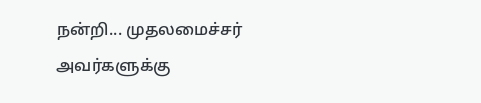நன்றி... முதலமைச்சர் அவர்களுக்கு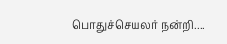பொதுச்செயலர் நன்றி....